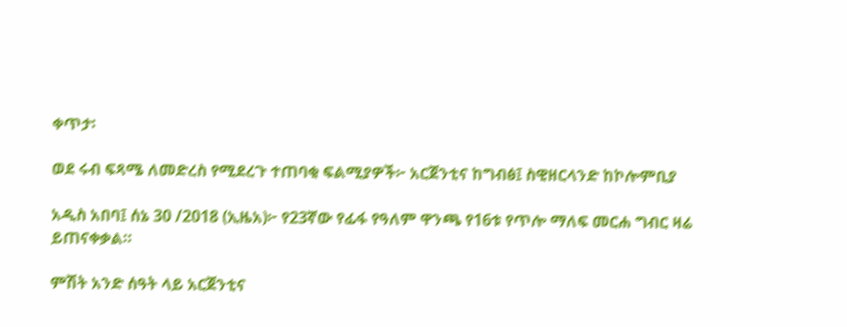ቀጥታ፡

ወደ ሩብ ፍጻሜ ለመድረስ የሚደረጉ ተጠባቂ ፍልሚያዎች፦ አርጀንቲና ከግብፅ፤ ስዊዘርላንድ ከኮሎምቢያ

አዲስ አበባ፤ ሰኔ 30 /2018 (ኢዜአ)፦ የ23ኛው የፊፋ የዓለም ዋንጫ የ16ቱ የጥሎ ማለፍ መርሐ ግብር ዛሬ ይጠናቀቃል።

ምሽት አንድ ሰዓት ላይ አርጀንቲና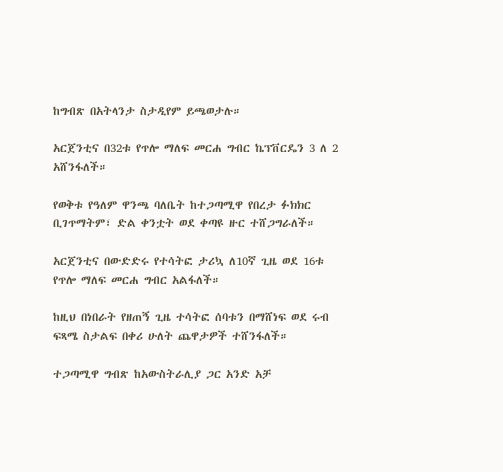ከግብጽ በአትላንታ ስታዲየም ይጫወታሉ።

አርጀንቲና በ32ቱ የጥሎ ማለፍ መርሐ ግብር ኬፕቨርዴን 3 ለ 2 አሸንፋለች።

የወቅቱ የዓለም ዋንጫ ባለቤት ከተጋጣሚዋ የበረታ ፉክክር ቢገጥማትም፣ ድል ቀንቷት ወደ ቀጣዩ ዙር ተሸጋግራለች።

አርጀንቲና በውድድሩ የተሳትፎ ታሪኳ ለ10ኛ ጊዜ ወደ 16ቱ የጥሎ ማለፍ መርሐ ግብር አልፋለች።

ከዚህ በነበራት የዘጠኝ ጊዜ ተሳትፎ ሰባቱን በማሸነፍ ወደ ሩብ ፍጻሜ ስታልፍ በቀሪ ሁለት ጨዋታዎች ተሸንፋለች።

ተጋጣሚዋ ግብጽ ከአውስትራሊያ ጋር አንድ አቻ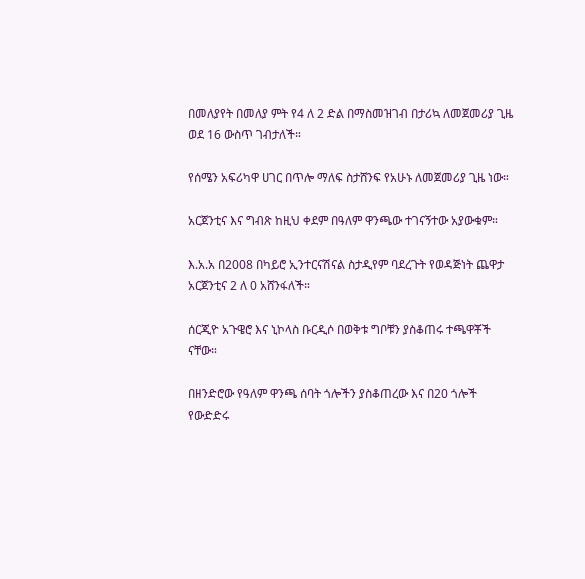በመለያየት በመለያ ምት የ4 ለ 2 ድል በማስመዝገብ በታሪኳ ለመጀመሪያ ጊዜ ወደ 16 ውስጥ ገብታለች።

የሰሜን አፍሪካዋ ሀገር በጥሎ ማለፍ ስታሸንፍ የአሁኑ ለመጀመሪያ ጊዜ ነው።

አርጀንቲና እና ግብጽ ከዚህ ቀደም በዓለም ዋንጫው ተገናኝተው አያውቁም።

እ.አ.አ በ2008 በካይሮ ኢንተርናሽናል ስታዲየም ባደረጉት የወዳጅነት ጨዋታ አርጀንቲና 2 ለ 0 አሸንፋለች።

ሰርጂዮ አጉዌሮ እና ኒኮላስ ቡርዲሶ በወቅቱ ግቦቹን ያስቆጠሩ ተጫዋቾች ናቸው።

በዘንድሮው የዓለም ዋንጫ ሰባት ጎሎችን ያስቆጠረው እና በ20 ጎሎች የውድድሩ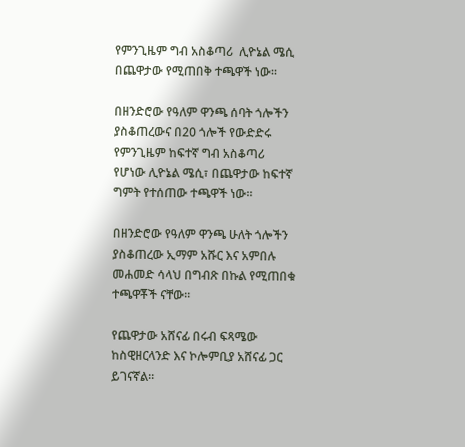የምንጊዜም ግብ አስቆጣሪ  ሊዮኔል ሜሲ በጨዋታው የሚጠበቅ ተጫዋች ነው።

በዘንድሮው የዓለም ዋንጫ ሰባት ጎሎችን ያስቆጠረውና በ20 ጎሎች የውድድሩ የምንጊዜም ከፍተኛ ግብ አስቆጣሪ የሆነው ሊዮኔል ሜሲ፣ በጨዋታው ከፍተኛ ግምት የተሰጠው ተጫዋች ነው።

በዘንድሮው የዓለም ዋንጫ ሁለት ጎሎችን ያስቆጠረው ኢማም አሹር እና አምበሉ መሐመድ ሳላህ በግብጽ በኩል የሚጠበቁ ተጫዋቾች ናቸው።

የጨዋታው አሸናፊ በሩብ ፍጻሜው ከስዊዘርላንድ እና ኮሎምቢያ አሸናፊ ጋር ይገናኛል።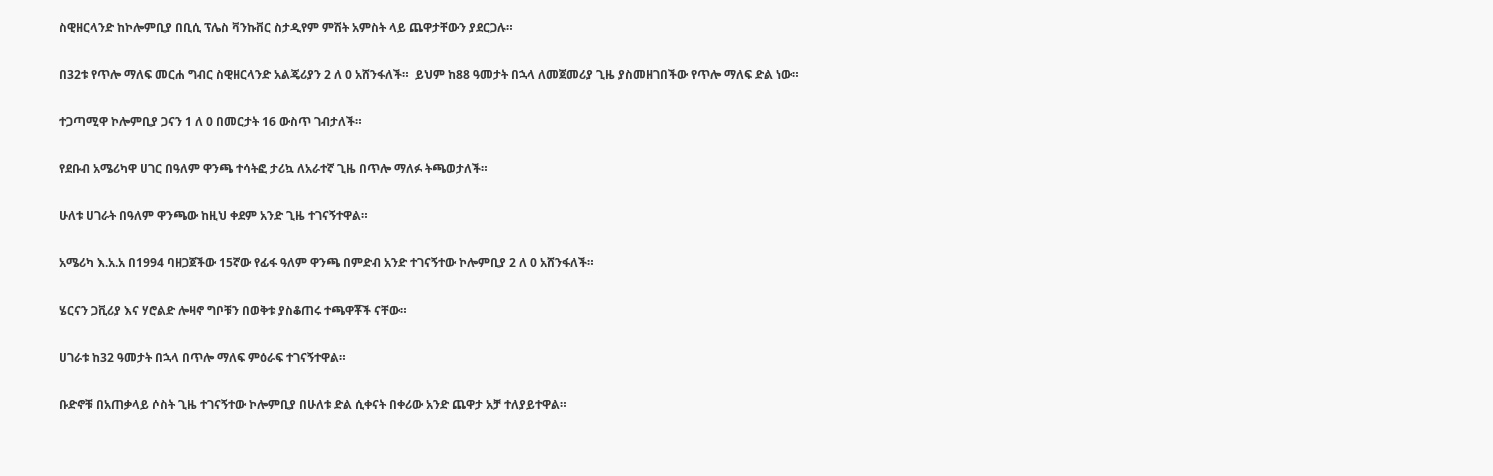ስዊዘርላንድ ከኮሎምቢያ በቢሲ ፕሌስ ቫንኩቨር ስታዲየም ምሽት አምስት ላይ ጨዋታቸውን ያደርጋሉ።

በ32ቱ የጥሎ ማለፍ መርሐ ግብር ስዊዘርላንድ አልጄሪያን 2 ለ 0 አሸንፋለች።  ይህም ከ88 ዓመታት በኋላ ለመጀመሪያ ጊዜ ያስመዘገበችው የጥሎ ማለፍ ድል ነው።

ተጋጣሚዋ ኮሎምቢያ ጋናን 1 ለ 0 በመርታት 16 ውስጥ ገብታለች።

የደቡብ አሜሪካዋ ሀገር በዓለም ዋንጫ ተሳትፎ ታሪኳ ለአራተኛ ጊዜ በጥሎ ማለፉ ትጫወታለች።

ሁለቱ ሀገራት በዓለም ዋንጫው ከዚህ ቀደም አንድ ጊዜ ተገናኝተዋል።

አሜሪካ እ.አ.አ በ1994 ባዘጋጀችው 15ኛው የፊፋ ዓለም ዋንጫ በምድብ አንድ ተገናኝተው ኮሎምቢያ 2 ለ 0 አሸንፋለች።

ሄርናን ጋቪሪያ እና ሃሮልድ ሎዛኖ ግቦቹን በወቅቱ ያስቆጠሩ ተጫዋቾች ናቸው።

ሀገራቱ ከ32 ዓመታት በኋላ በጥሎ ማለፍ ምዕራፍ ተገናኝተዋል።

ቡድኖቹ በአጠቃላይ ሶስት ጊዜ ተገናኝተው ኮሎምቢያ በሁለቱ ድል ሲቀናት በቀሪው አንድ ጨዋታ አቻ ተለያይተዋል።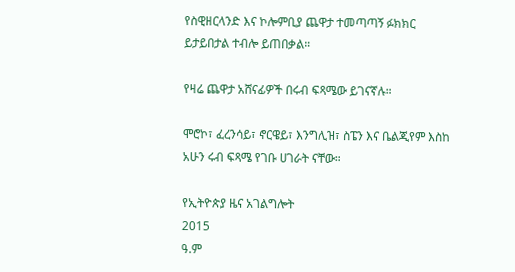የስዊዘርላንድ እና ኮሎምቢያ ጨዋታ ተመጣጣኝ ፉክክር ይታይበታል ተብሎ ይጠበቃል።

የዛሬ ጨዋታ አሸናፊዎች በሩብ ፍጻሜው ይገናኛሉ።

ሞሮኮ፣ ፈረንሳይ፣ ኖርዌይ፣ እንግሊዝ፣ ስፔን እና ቤልጂየም እስከ አሁን ሩብ ፍጻሜ የገቡ ሀገራት ናቸው።

የኢትዮጵያ ዜና አገልግሎት
2015
ዓ.ም